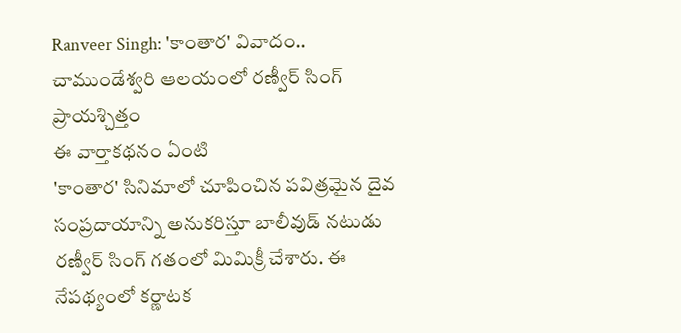Ranveer Singh: 'కాంతార' వివాదం.. చాముండేశ్వరి ఆలయంలో రణ్వీర్ సింగ్ ప్రాయశ్చిత్తం
ఈ వార్తాకథనం ఏంటి
'కాంతార' సినిమాలో చూపించిన పవిత్రమైన దైవ సంప్రదాయాన్ని అనుకరిస్తూ బాలీవుడ్ నటుడు రణ్వీర్ సింగ్ గతంలో మిమిక్రీ చేశారు. ఈ నేపథ్యంలో కర్ణాటక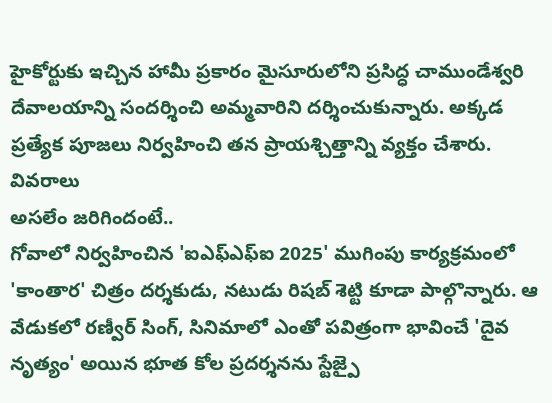హైకోర్టుకు ఇచ్చిన హామీ ప్రకారం మైసూరులోని ప్రసిద్ధ చాముండేశ్వరి దేవాలయాన్ని సందర్శించి అమ్మవారిని దర్శించుకున్నారు. అక్కడ ప్రత్యేక పూజలు నిర్వహించి తన ప్రాయశ్చిత్తాన్ని వ్యక్తం చేశారు.
వివరాలు
అసలేం జరిగిందంటే..
గోవాలో నిర్వహించిన 'ఐఎఫ్ఎఫ్ఐ 2025' ముగింపు కార్యక్రమంలో 'కాంతార' చిత్రం దర్శకుడు, నటుడు రిషబ్ శెట్టి కూడా పాల్గొన్నారు. ఆ వేడుకలో రణ్వీర్ సింగ్, సినిమాలో ఎంతో పవిత్రంగా భావించే 'దైవ నృత్యం' అయిన భూత కోల ప్రదర్శనను స్టేజ్పై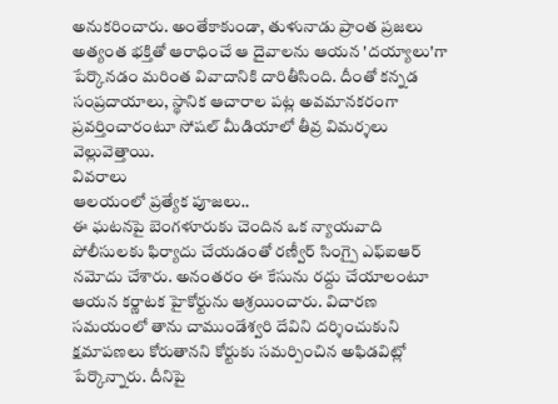అనుకరించారు. అంతేకాకుండా, తుళునాడు ప్రాంత ప్రజలు అత్యంత భక్తితో ఆరాధించే ఆ దైవాలను ఆయన 'దయ్యాలు'గా పేర్కొనడం మరింత వివాదానికి దారితీసింది. దీంతో కన్నడ సంప్రదాయాలు, స్థానిక ఆచారాల పట్ల అవమానకరంగా ప్రవర్తించారంటూ సోషల్ మీడియాలో తీవ్ర విమర్శలు వెల్లువెత్తాయి.
వివరాలు
ఆలయంలో ప్రత్యేక పూజలు..
ఈ ఘటనపై బెంగళూరుకు చెందిన ఒక న్యాయవాది పోలీసులకు ఫిర్యాదు చేయడంతో రణ్వీర్ సింగ్పై ఎఫ్ఐఆర్ నమోదు చేశారు. అనంతరం ఈ కేసును రద్దు చేయాలంటూ ఆయన కర్ణాటక హైకోర్టును ఆశ్రయించారు. విచారణ సమయంలో తాను చాముండేశ్వరి దేవిని దర్శించుకుని క్షమాపణలు కోరుతానని కోర్టుకు సమర్పించిన అఫిడవిట్లో పేర్కొన్నారు. దీనిపై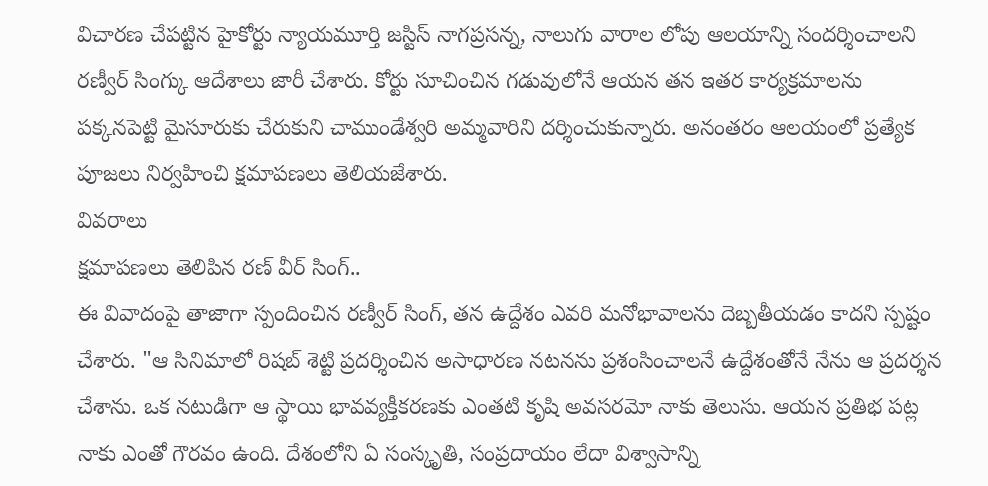విచారణ చేపట్టిన హైకోర్టు న్యాయమూర్తి జస్టిస్ నాగప్రసన్న, నాలుగు వారాల లోపు ఆలయాన్ని సందర్శించాలని రణ్వీర్ సింగ్కు ఆదేశాలు జారీ చేశారు. కోర్టు సూచించిన గడువులోనే ఆయన తన ఇతర కార్యక్రమాలను పక్కనపెట్టి మైసూరుకు చేరుకుని చాముండేశ్వరి అమ్మవారిని దర్శించుకున్నారు. అనంతరం ఆలయంలో ప్రత్యేక పూజలు నిర్వహించి క్షమాపణలు తెలియజేశారు.
వివరాలు
క్షమాపణలు తెలిపిన రణ్ వీర్ సింగ్..
ఈ వివాదంపై తాజాగా స్పందించిన రణ్వీర్ సింగ్, తన ఉద్దేశం ఎవరి మనోభావాలను దెబ్బతీయడం కాదని స్పష్టం చేశారు. "ఆ సినిమాలో రిషబ్ శెట్టి ప్రదర్శించిన అసాధారణ నటనను ప్రశంసించాలనే ఉద్దేశంతోనే నేను ఆ ప్రదర్శన చేశాను. ఒక నటుడిగా ఆ స్థాయి భావవ్యక్తీకరణకు ఎంతటి కృషి అవసరమో నాకు తెలుసు. ఆయన ప్రతిభ పట్ల నాకు ఎంతో గౌరవం ఉంది. దేశంలోని ఏ సంస్కృతి, సంప్రదాయం లేదా విశ్వాసాన్ని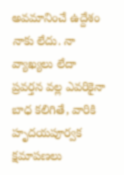అవమానించే ఉద్దేశం నాకు లేదు. నా వ్యాఖ్యలు లేదా ప్రవర్తన వల్ల ఎవరికైనా బాధ కలిగితే, వారికి హృదయపూర్వక క్షమాపణలు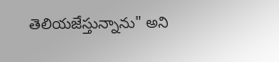తెలియజేస్తున్నాను" అని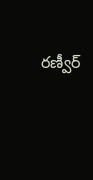రణ్వీర్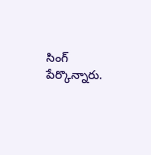సింగ్ పేర్కొన్నారు.